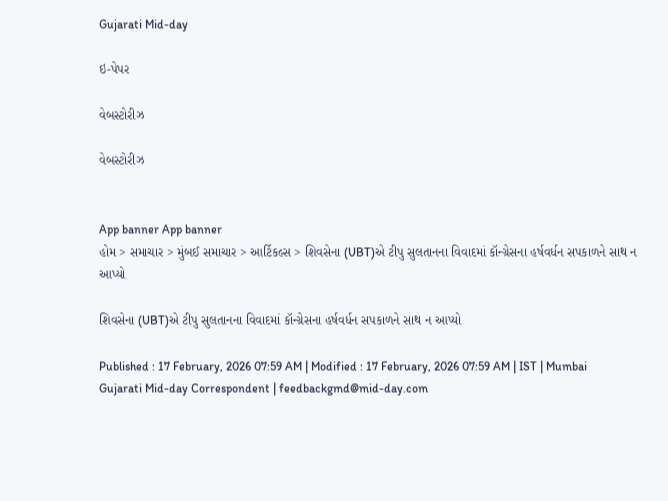Gujarati Mid-day

ઇ-પેપર

વેબસ્ટોરીઝ

વેબસ્ટોરીઝ


App banner App banner
હોમ > સમાચાર > મુંબઈ સમાચાર > આર્ટિકલ્સ > શિવસેના (UBT)એ ટીપુ સુલતાનના વિવાદમાં કૉન્ગ્રેસના હર્ષવર્ધન સપકાળને સાથ ન આપ્યો

શિવસેના (UBT)એ ટીપુ સુલતાનના વિવાદમાં કૉન્ગ્રેસના હર્ષવર્ધન સપકાળને સાથ ન આપ્યો

Published : 17 February, 2026 07:59 AM | Modified : 17 February, 2026 07:59 AM | IST | Mumbai
Gujarati Mid-day Correspondent | feedbackgmd@mid-day.com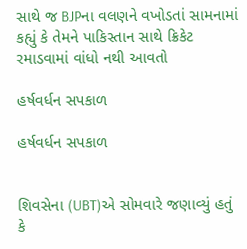સાથે જ BJPના વલણને વખોડતાં સામનામાં કહ્યું કે તેમને પાકિસ્તાન સાથે ક્રિકેટ રમાડવામાં વાંધો નથી આવતો

હર્ષવર્ધન સપકાળ

હર્ષવર્ધન સપકાળ


શિવસેના (UBT)એ સોમવારે જણાવ્યું હતું કે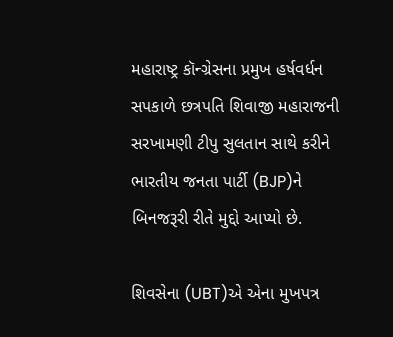મહારાષ્ટ્ર કૉન્ગ્રેસના પ્રમુખ હર્ષવર્ધન સપકાળે છત્રપતિ શિવાજી મહારાજની સરખામણી ટીપુ સુલતાન સાથે કરીને ભારતીય જનતા પાર્ટી (BJP)ને બિનજરૂરી રીતે મુદ્દો આપ્યો છે.

શિવસેના (UBT)એ એના મુખપત્ર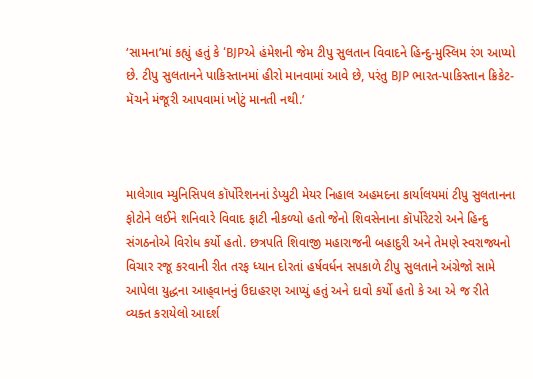‘સામના’માં કહ્યું હતું કે ‘BJPએ હંમેશની જેમ ટીપુ સુલતાન વિવાદને હિન્દુ-મુસ્લિમ રંગ આપ્યો છે. ટીપુ સુલતાનને પાકિસ્તાનમાં હીરો માનવામાં આવે છે, પરંતુ BJP ભારત-પાકિસ્તાન ક્રિકેટ-મૅચને મંજૂરી આપવામાં ખોટું માનતી નથી.’



માલેગાવ મ્યુનિસિપલ કૉર્પોરેશનનાં ડેપ્યુટી મેયર નિહાલ અહમદના કાર્યાલયમાં ટીપુ સુલતાનના ફોટોને લઈને શનિવારે વિવાદ ફાટી નીકળ્યો હતો જેનો શિવસેનાના કૉર્પોરેટરો અને હિન્દુ સંગઠનોએ વિરોધ કર્યો હતો. છત્રપતિ શિવાજી મહારાજની બહાદુરી અને તેમણે સ્વરાજ્યનો વિચાર રજૂ કરવાની રીત તરફ ધ્યાન દોરતાં હર્ષવર્ધન સપકાળે ટીપુ સુલતાને અંગ્રેજો સામે આપેલા યુદ્ધના આહ‍્વાનનું ઉદાહરણ આપ્યું હતું અને દાવો કર્યો હતો કે આ એ જ રીતે વ્યક્ત કરાયેલો આદર્શ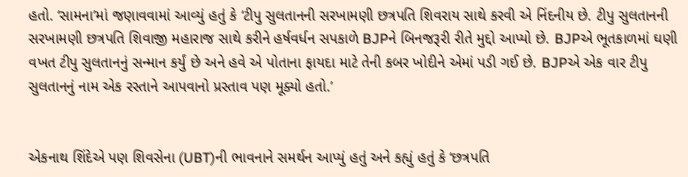હતો. ‘સામના’માં જણાવવામાં આવ્યું હતું કે ‘ટીપુ સુલતાનની સરખામણી છત્રપતિ શિવરાય સાથે કરવી એ નિંદનીય છે. ટીપુ સુલતાનની સરખામણી છત્રપતિ શિવાજી મહારાજ સાથે કરીને હર્ષવર્ધન સપકાળે BJPને બિનજરૂરી રીતે મુદ્દો આપ્યો છે. BJPએ ભૂતકાળમાં ઘણી વખત ટીપુ સુલતાનનું સન્માન કર્યું છે અને હવે એ પોતાના ફાયદા માટે તેની કબર ખોદીને એમાં પડી ગઈ છે. BJPએ એક વાર ટીપુ સુલતાનનું નામ એક રસ્તાને આપવાનો પ્રસ્તાવ પણ મૂક્યો હતો.’


એકનાથ શિંદેએ પણ શિવસેના (UBT)ની ભાવનાને સમર્થન આપ્યું હતું અને કહ્યું હતું કે ‘છત્રપતિ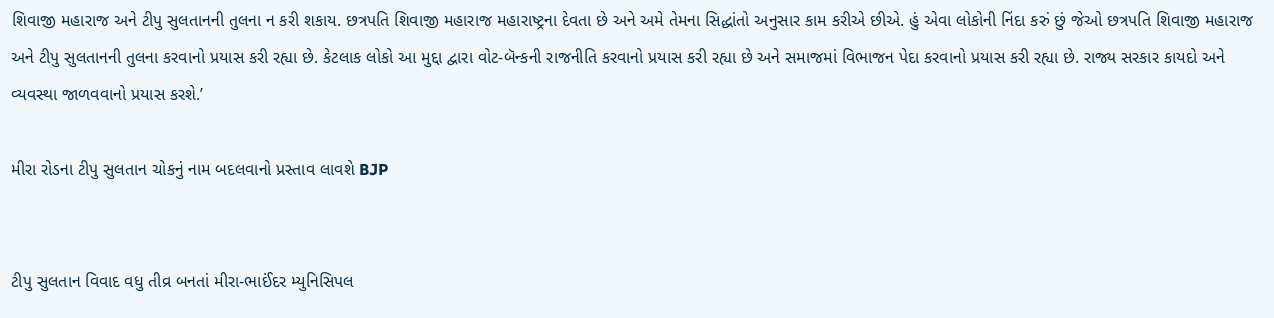શિવાજી મહારાજ અને ટીપુ સુલતાનની તુલના ન કરી શકાય. છત્રપતિ શિવાજી મહારાજ મહારાષ્ટ્રના દેવતા છે અને અમે તેમના સિદ્ધાંતો અનુસાર કામ કરીએ છીએ. હું એવા લોકોની નિંદા કરું છું જેઓ છત્રપતિ શિવાજી મહારાજ અને ટીપુ સુલતાનની તુલના કરવાનો પ્રયાસ કરી રહ્યા છે. કેટલાક લોકો આ મુદ્દા દ્વારા વોટ-બૅન્કની રાજનીતિ કરવાનો પ્રયાસ કરી રહ્યા છે અને સમાજમાં વિભાજન પેદા કરવાનો પ્રયાસ કરી રહ્યા છે. રાજ્ય સરકાર કાયદો અને વ્યવસ્થા જાળવવાનો પ્રયાસ કરશે.’

મીરા રોડના ટીપુ સુલતાન ચોકનું નામ બદલવાનો પ્રસ્તાવ લાવશે BJP


ટીપુ સુલતાન વિવાદ વધુ તીવ્ર બનતાં મીરા-ભાઈંદર મ્યુનિસિપલ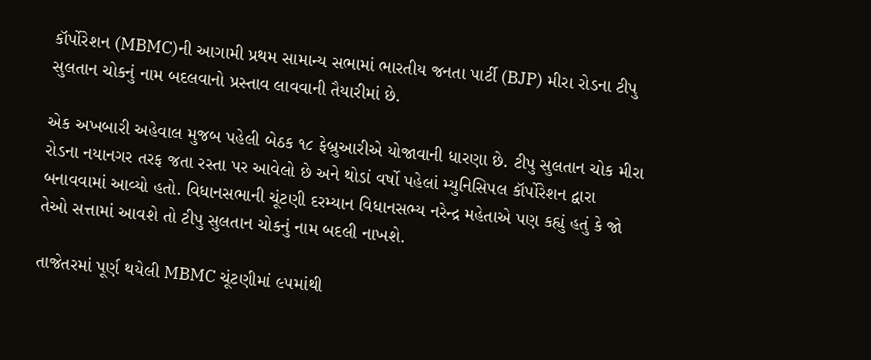કૉર્પોરેશન (MBMC)ની આગામી પ્રથમ સામાન્ય સભામાં ભારતીય જનતા પાર્ટી (BJP) મીરા રોડના ટીપુ સુલતાન ચોકનું નામ બદલવાનો પ્રસ્તાવ લાવવાની તૈયારીમાં છે.

એક અખબારી અહેવાલ મુજબ પહેલી બેઠક ૧૮ ફેબ્રુઆરીએ યોજાવાની ધારણા છે. ટીપુ સુલતાન ચોક મીરા રોડના નયાનગર તરફ જતા રસ્તા પર આવેલો છે અને થોડાં વર્ષો પહેલાં મ્યુનિસિપલ કૉર્પોરેશન દ્વારા બનાવવામાં આવ્યો હતો. વિધાનસભાની ચૂંટણી દરમ્યાન વિધાનસભ્ય નરેન્દ્ર મહેતાએ પણ કહ્યું હતું કે જો તેઓ સત્તામાં આવશે તો ટીપુ સુલતાન ચોકનું નામ બદલી નાખશે.

તાજેતરમાં પૂર્ણ થયેલી MBMC ચૂંટણીમાં ૯૫માંથી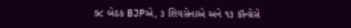૭૮ બેઠક BJPએ, ૩ શિવસેનાએ અને ૧૩ કૉન્ગ્રેસે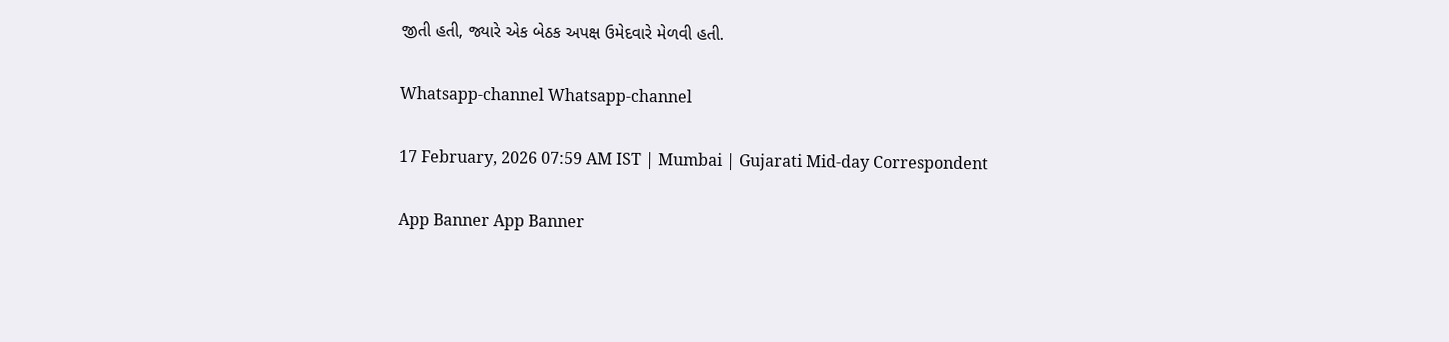જીતી હતી, જ્યારે એક બેઠક અપક્ષ ઉમેદવારે મેળવી હતી.

Whatsapp-channel Whatsapp-channel

17 February, 2026 07:59 AM IST | Mumbai | Gujarati Mid-day Correspondent

App Banner App Banner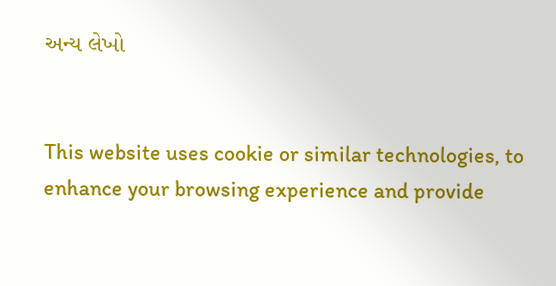અન્ય લેખો


This website uses cookie or similar technologies, to enhance your browsing experience and provide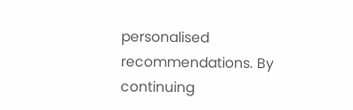personalised recommendations. By continuing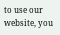to use our website, you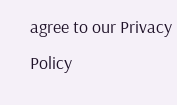agree to our Privacy Policy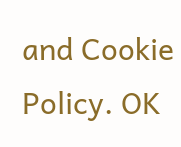and Cookie Policy. OK